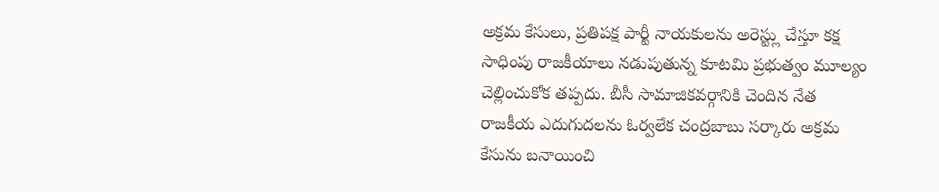అక్రమ కేసులు, ప్రతిపక్ష పార్టీ నాయకులను అరెస్ట్లు చేస్తూ కక్ష సాధింపు రాజకీయాలు నడుపుతున్న కూటమి ప్రభుత్వం మూల్యం చెల్లించుకోక తప్పదు. బీసీ సామాజికవర్గానికి చెందిన నేత రాజకీయ ఎదుగుదలను ఓర్వలేక చంద్రబాబు సర్కారు అక్రమ కేసును బనాయించి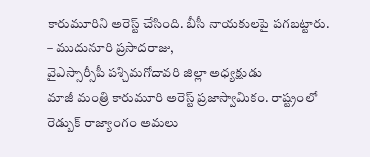కారుమూరిని అరెస్ట్ చేసింది. బీసీ నాయకులపై పగబట్టారు.
– ముదునూరి ప్రసాదరాజు,
వైఎస్సార్సీపీ పశ్చిమగోదావరి జిల్లా అధ్యక్షుడు
మాజీ మంత్రి కారుమూరి అరెస్ట్ ప్రజాస్వామికం. రాష్ట్రంలో రెడ్బుక్ రాజ్యాంగం అమలు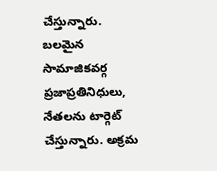చేస్తున్నారు. బలమైన సామాజికవర్గ ప్రజాప్రతినిధులు, నేతలను టార్గెట్ చేస్తున్నారు. అక్రమ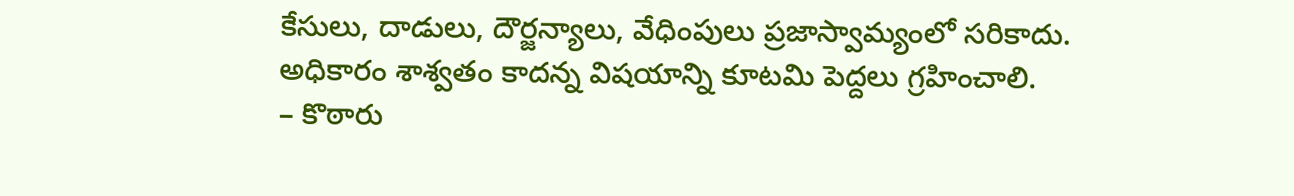కేసులు, దాడులు, దౌర్జన్యాలు, వేధింపులు ప్రజాస్వామ్యంలో సరికాదు. అధికారం శాశ్వతం కాదన్న విషయాన్ని కూటమి పెద్దలు గ్రహించాలి.
– కొఠారు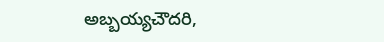అబ్బయ్యచౌదరి,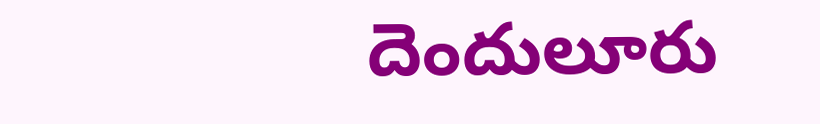దెందులూరు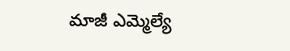మాజీ ఎమ్మెల్యే